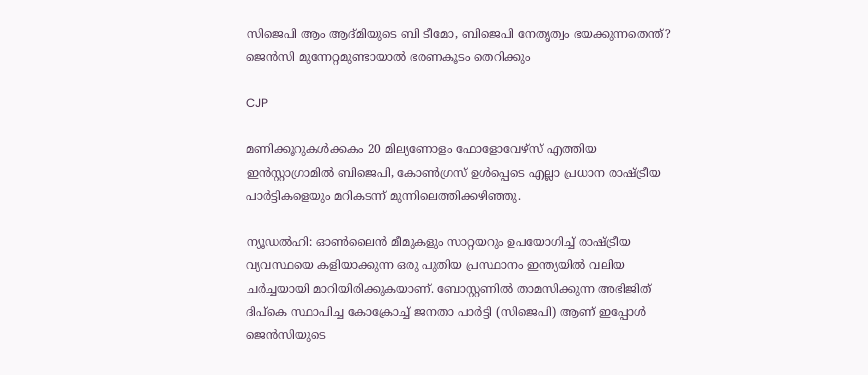സിജെപി ആം ആദ്മിയുടെ ബി ടീമോ, ബിജെപി നേതൃത്വം ഭയക്കുന്നതെന്ത്? ജെന്‍സി മുന്നേറ്റമുണ്ടായാല്‍ ഭരണകൂടം തെറിക്കും

CJP

മണിക്കൂറുകള്‍ക്കകം 20 മില്യണോളം ഫോളോവേഴ്‌സ് എത്തിയ ഇന്‍സ്റ്റാഗ്രാമില്‍ ബിജെപി, കോണ്‍ഗ്രസ് ഉള്‍പ്പെടെ എല്ലാ പ്രധാന രാഷ്ട്രീയ പാര്‍ട്ടികളെയും മറികടന്ന് മുന്നിലെത്തിക്കഴിഞ്ഞു.

ന്യൂഡല്‍ഹി: ഓണ്‍ലൈന്‍ മീമുകളും സാറ്റയറും ഉപയോഗിച്ച് രാഷ്ട്രീയ വ്യവസ്ഥയെ കളിയാക്കുന്ന ഒരു പുതിയ പ്രസ്ഥാനം ഇന്ത്യയില്‍ വലിയ ചര്‍ച്ചയായി മാറിയിരിക്കുകയാണ്. ബോസ്റ്റണില്‍ താമസിക്കുന്ന അഭിജിത് ദിപ്കെ സ്ഥാപിച്ച കോക്രോച്ച് ജനതാ പാര്‍ട്ടി (സിജെപി) ആണ് ഇപ്പോള്‍ ജെന്‍സിയുടെ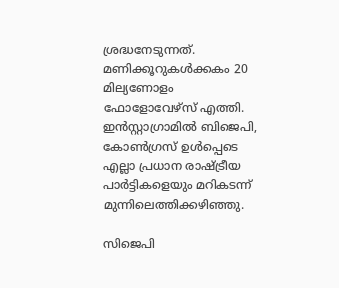ശ്രദ്ധനേടുന്നത്. മണിക്കൂറുകള്‍ക്കകം 20 മില്യണോളം ഫോളോവേഴ്‌സ് എത്തി. ഇന്‍സ്റ്റാഗ്രാമില്‍ ബിജെപി, കോണ്‍ഗ്രസ് ഉള്‍പ്പെടെ എല്ലാ പ്രധാന രാഷ്ട്രീയ പാര്‍ട്ടികളെയും മറികടന്ന് മുന്നിലെത്തിക്കഴിഞ്ഞു.

സിജെപി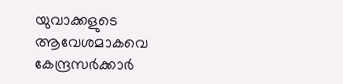യുവാക്കളുടെ ആവേശമാകവെ കേന്ദ്രസര്‍ക്കാര്‍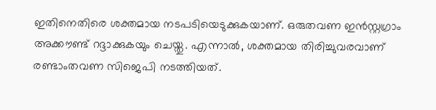ഇതിനെതിരെ ശക്തമായ നടപടിയെടുക്കുകയാണ്. ഒരുതവണ ഇന്‍സ്റ്റഗ്രാം അക്കൗണ്ട് റദ്ദാക്കുകയും ചെയ്തു. എന്നാല്‍, ശക്തമായ തിരിച്ചുവരവാണ് രണ്ടാംതവണ സിജെപി നടത്തിയത്.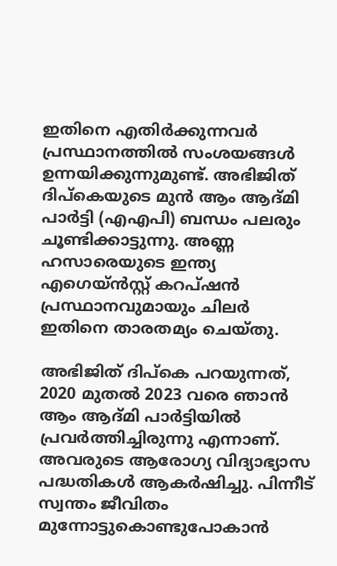ഇതിനെ എതിര്‍ക്കുന്നവര്‍ പ്രസ്ഥാനത്തില്‍ സംശയങ്ങള്‍ ഉന്നയിക്കുന്നുമുണ്ട്. അഭിജിത് ദിപ്കെയുടെ മുന്‍ ആം ആദ്മി പാര്‍ട്ടി (എഎപി) ബന്ധം പലരും ചൂണ്ടിക്കാട്ടുന്നു. അണ്ണ ഹസാരെയുടെ ഇന്ത്യ എഗെയ്ന്‍സ്റ്റ് കറപ്ഷന്‍ പ്രസ്ഥാനവുമായും ചിലര്‍ ഇതിനെ താരതമ്യം ചെയ്തു.

അഭിജിത് ദിപ്കെ പറയുന്നത്, 2020 മുതല്‍ 2023 വരെ ഞാന്‍ ആം ആദ്മി പാര്‍ട്ടിയില്‍ പ്രവര്‍ത്തിച്ചിരുന്നു എന്നാണ്. അവരുടെ ആരോഗ്യ വിദ്യാഭ്യാസ പദ്ധതികള്‍ ആകര്‍ഷിച്ചു. പിന്നീട് സ്വന്തം ജീവിതം മുന്നോട്ടുകൊണ്ടുപോകാന്‍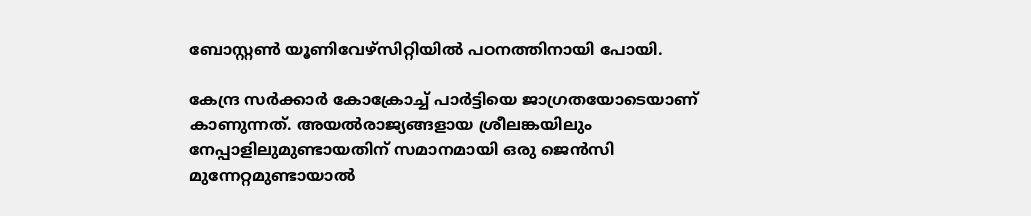ബോസ്റ്റണ്‍ യൂണിവേഴ്സിറ്റിയില്‍ പഠനത്തിനായി പോയി.

കേന്ദ്ര സര്‍ക്കാര്‍ കോക്രോച്ച് പാര്‍ട്ടിയെ ജാഗ്രതയോടെയാണ് കാണുന്നത്. അയല്‍രാജ്യങ്ങളായ ശ്രീലങ്കയിലും നേപ്പാളിലുമുണ്ടായതിന് സമാനമായി ഒരു ജെന്‍സി മുന്നേറ്റമുണ്ടായാല്‍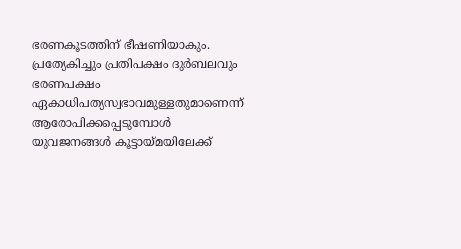ഭരണകൂടത്തിന് ഭീഷണിയാകും. പ്രത്യേകിച്ചും പ്രതിപക്ഷം ദുര്‍ബലവും ഭരണപക്ഷം ഏകാധിപത്യസ്വഭാവമുള്ളതുമാണെന്ന് ആരോപിക്കപ്പെടുമ്പോള്‍ യുവജനങ്ങള്‍ കൂട്ടായ്മയിലേക്ക്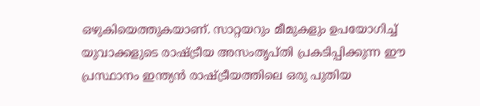ഒഴുകിയെത്തുകയാണ്. സാറ്റയറും മീമുകളും ഉപയോഗിച്ച് യുവാക്കളുടെ രാഷ്ട്രീയ അസംതൃപ്തി പ്രകടിപ്പിക്കുന്ന ഈ പ്രസ്ഥാനം ഇന്ത്യന്‍ രാഷ്ട്രീയത്തിലെ ഒരു പുതിയ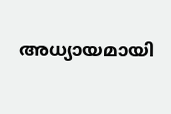അധ്യായമായി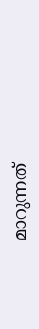മാറുന്നത്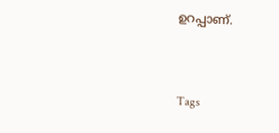ഉറപ്പാണ്.


Tags